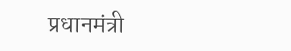प्रधानमंत्री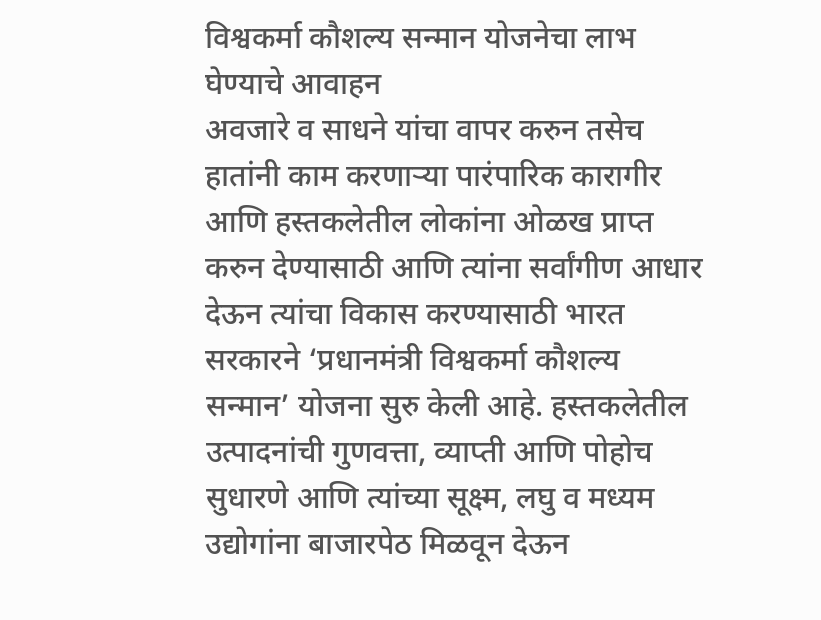विश्वकर्मा कौशल्य सन्मान योजनेचा लाभ घेण्याचे आवाहन
अवजारे व साधने यांचा वापर करुन तसेच हातांनी काम करणाऱ्या पारंपारिक कारागीर आणि हस्तकलेतील लोकांना ओळख प्राप्त करुन देण्यासाठी आणि त्यांना सर्वांगीण आधार देऊन त्यांचा विकास करण्यासाठी भारत सरकारने ‘प्रधानमंत्री विश्वकर्मा कौशल्य सन्मान’ योजना सुरु केली आहे. हस्तकलेतील उत्पादनांची गुणवत्ता, व्याप्ती आणि पोहोच सुधारणे आणि त्यांच्या सूक्ष्म, लघु व मध्यम उद्योगांना बाजारपेठ मिळवून देऊन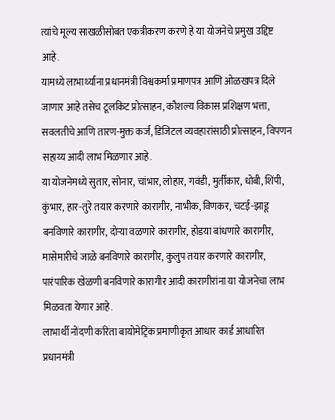त्यांचे मूल्य साखळीसोबत एकत्रीकरण करणे हे या योजनेचे प्रमुख उद्दिष्ट आहे.
यामध्ये लाभार्थ्यांना प्रधानमंत्री विश्वकर्मा प्रमाणपत्र आणि ओळखपत्र दिले जाणार आहे तसेच टूलकिट प्रोत्साहन, कौशल्य विकास प्रशिक्षण भत्ता, सवलतीचे आणि तारण-मुक्त कर्ज, डिजिटल व्यवहारांसाठी प्रोत्साहन, विपणन सहाय्य आदी लाभ मिळणार आहे.
या योजनेमध्ये सुतार, सोनार, चांभार, लोहार, गवंडी, मुर्तीकार, धोबी, शिंपी, कुंभार, हार-तुरे तयार करणारे कारागीर, नाभीक, विणकर, चटई-झाडू बनविणारे कारागीर, दोऱ्या वळणारे कारागीर, होडया बांधणारे कारागीर, मासेमारीचे जाळे बनविणारे कारागीर, कुलुप तयार करणारे कारागीर, पारंपारिक खेळणी बनविणारे कारागीर आदी कारागीरांना या योजनेचा लाभ मिळवता येणार आहे.
लाभार्थी नोंदणी करिता बायोमेट्रिक प्रमाणीकृत आधार कार्ड आधारित प्रधानमंत्री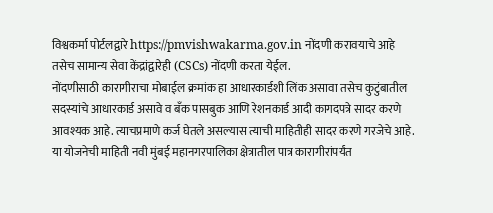विश्वकर्मा पोर्टलद्वारे https://pmvishwakarma.gov.in नोंदणी करावयाचे आहे तसेच सामान्य सेवा केंद्रांद्वारेही (CSCs) नोंदणी करता येईल.
नोंदणीसाठी कारागीराचा मोबाईल क्रमांक हा आधारकार्डशी लिंक असावा तसेच कुटुंबातील सदस्यांचे आधारकार्ड असावे व बँक पासबुक आणि रेशनकार्ड आदी कागदपत्रे सादर करणे आवश्यक आहे. त्याचप्रमाणे कर्ज घेतले असल्यास त्याची माहितीही सादर करणे गरजेचे आहे.
या योजनेची माहिती नवी मुंबई महानगरपालिका क्षेत्रातील पात्र कारागीरांपर्यंत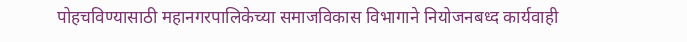पोहचविण्यासाठी महानगरपालिकेच्या समाजविकास विभागाने नियोजनबध्द कार्यवाही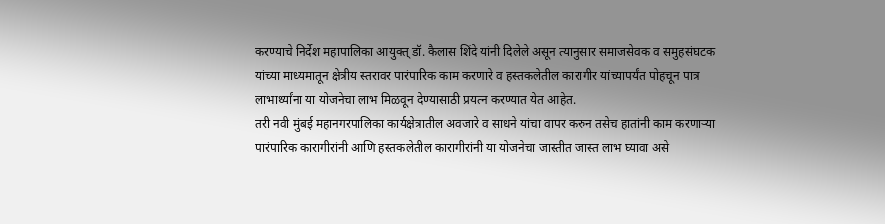करण्याचे निर्देश महापालिका आयुक्त् डॉ. कैलास शिंदे यांनी दिलेले असून त्यानुसार समाजसेवक व समुहसंघटक यांच्या माध्यमातून क्षेत्रीय स्तरावर पारंपारिक काम करणारे व हस्तकलेतील कारागीर यांच्यापर्यंत पोहचून पात्र लाभार्थ्यांना या योजनेचा लाभ मिळवून देण्यासाठी प्रयत्न करण्यात येत आहेत.
तरी नवी मुंबई महानगरपालिका कार्यक्षेत्रातील अवजारे व साधने यांचा वापर करुन तसेच हातांनी काम करणाऱ्या पारंपारिक कारागीरांनी आणि हस्तकलेतील कारागीरांनी या योजनेचा जास्तीत जास्त लाभ घ्यावा असे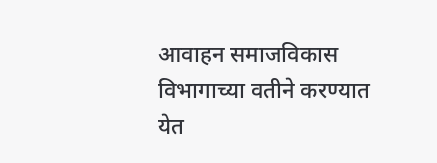आवाहन समाजविकास विभागाच्या वतीने करण्यात येत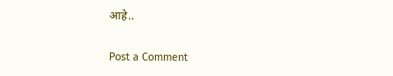आहे..

Post a Comment